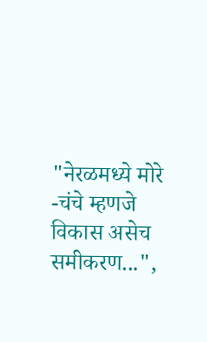"नेरळमध्ये मोरे -चंचे म्हणजे विकास असेच समीकरण...",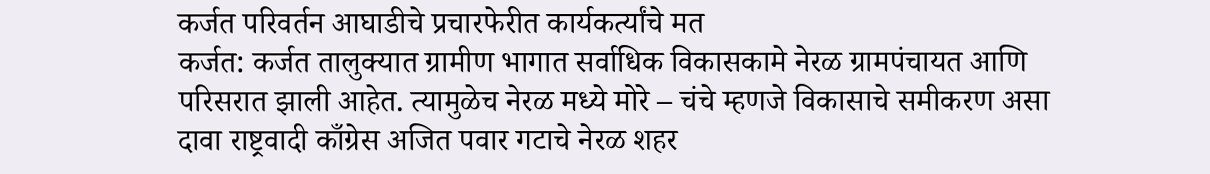कर्जत परिवर्तन आघाडीचे प्रचारफेरीत कार्यकर्त्यांचे मत
कर्जत: कर्जत तालुक्यात ग्रामीण भागात सर्वाधिक विकासकामे नेरळ ग्रामपंचायत आणि परिसरात झाली आहेत. त्यामुळेच नेरळ मध्ये मोरे – चंचे म्हणजे विकासाचे समीकरण असा दावा राष्ट्रवादी काँग्रेस अजित पवार गटाचे नेरळ शहर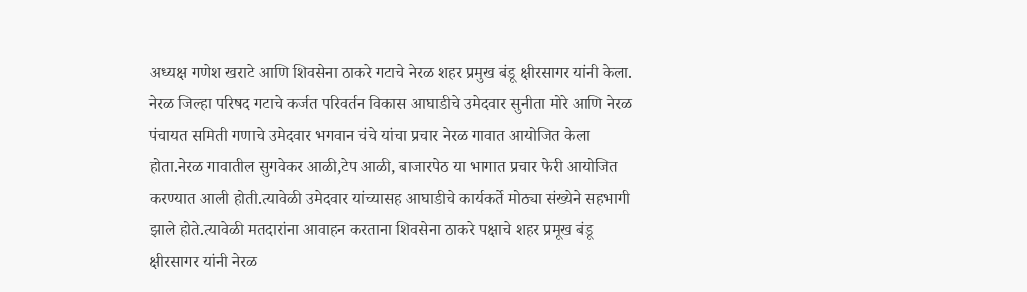अध्यक्ष गणेश खराटे आणि शिवसेना ठाकरे गटाचे नेरळ शहर प्रमुख बंडू क्षीरसागर यांनी केला.
नेरळ जिल्हा परिषद गटाचे कर्जत परिवर्तन विकास आघाडीचे उमेदवार सुनीता मोरे आणि नेरळ पंचायत समिती गणाचे उमेदवार भगवान चंचे यांचा प्रचार नेरळ गावात आयोजित केला होता.नेरळ गावातील सुगवेकर आळी,टेप आळी, बाजारपेठ या भागात प्रचार फेरी आयोजित करण्यात आली होती.त्यावेळी उमेदवार यांच्यासह आघाडीचे कार्यकर्ते मोठ्या संख्येने सहभागी झाले होते.त्यावेळी मतदारांना आवाहन करताना शिवसेना ठाकरे पक्षाचे शहर प्रमूख बंडू क्षीरसागर यांनी नेरळ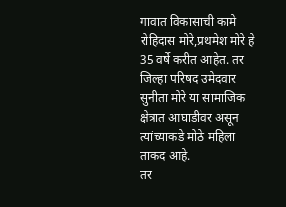गावात विकासाची कामे रोहिदास मोरे,प्रथमेश मोरे हे 35 वर्षे करीत आहेत. तर जिल्हा परिषद उमेदवार सुनीता मोरे या सामाजिक क्षेत्रात आघाडीवर असून त्यांच्याकडे मोठे महिला ताकद आहे.
तर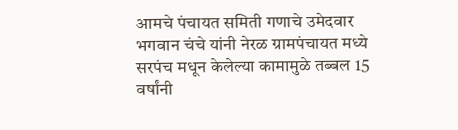आमचे पंचायत समिती गणाचे उमेदवार भगवान चंचे यांनी नेरळ ग्रामपंचायत मध्ये सरपंच मधून केलेल्या कामामुळे तब्बल 15 वर्षांनी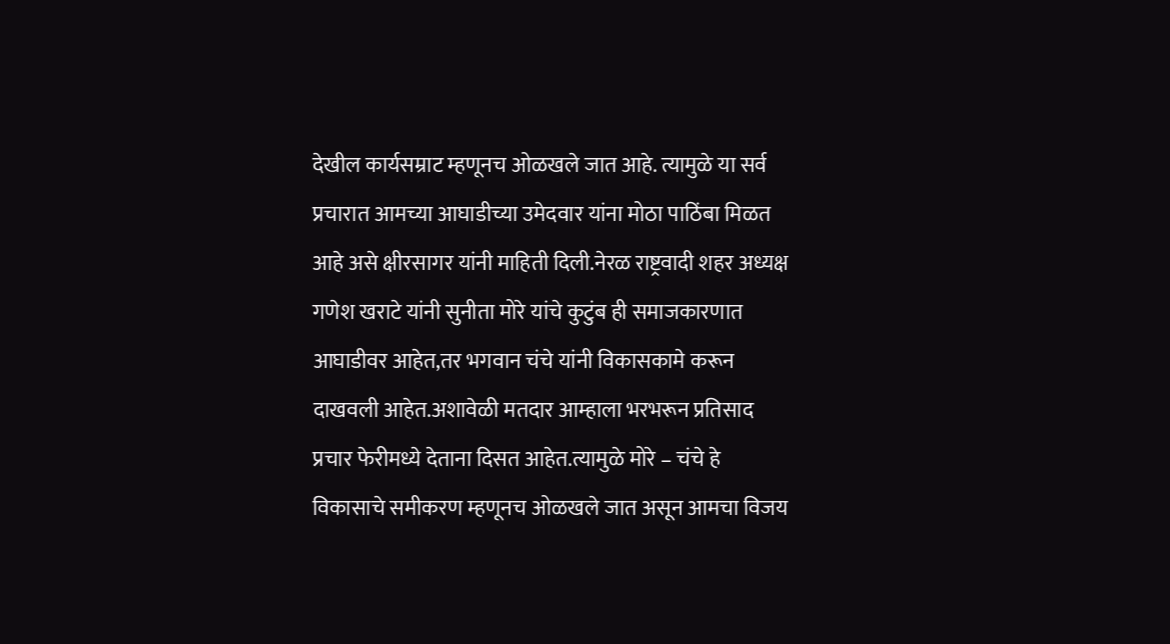देखील कार्यसम्राट म्हणूनच ओळखले जात आहे. त्यामुळे या सर्व प्रचारात आमच्या आघाडीच्या उमेदवार यांना मोठा पाठिंबा मिळत आहे असे क्षीरसागर यांनी माहिती दिली.नेरळ राष्ट्रवादी शहर अध्यक्ष गणेश खराटे यांनी सुनीता मोरे यांचे कुटुंब ही समाजकारणात आघाडीवर आहेत,तर भगवान चंचे यांनी विकासकामे करून दाखवली आहेत.अशावेळी मतदार आम्हाला भरभरून प्रतिसाद प्रचार फेरीमध्ये देताना दिसत आहेत.त्यामुळे मोरे – चंचे हे विकासाचे समीकरण म्हणूनच ओळखले जात असून आमचा विजय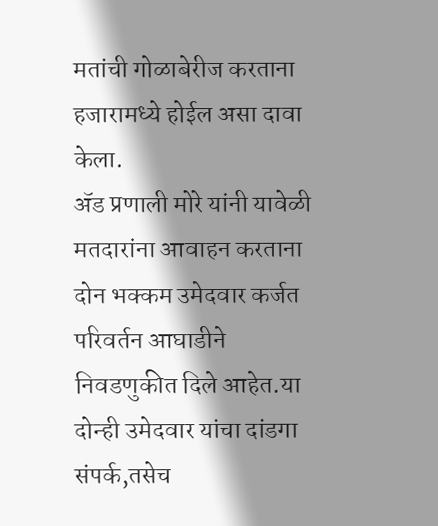मतांची गोळाबेरीज करताना हजारामध्ये होईल असा दावा केला.
ॲड प्रणाली मोरे यांनी यावेळी मतदारांना आवाहन करताना दोन भक्कम उमेदवार कर्जत परिवर्तन आघाडीने निवडणुकीत दिले आहेत.या दोन्ही उमेदवार यांचा दांडगा संपर्क,तसेच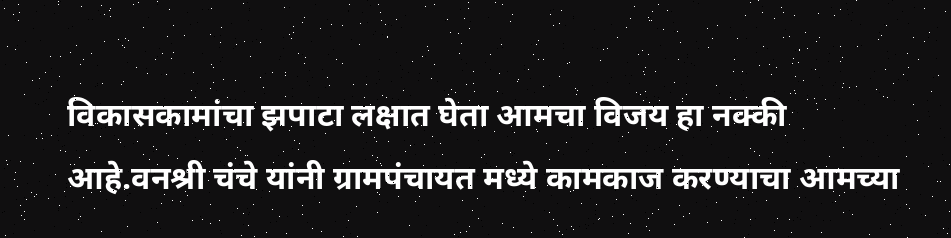विकासकामांचा झपाटा लक्षात घेता आमचा विजय हा नक्की आहे.वनश्री चंचे यांनी ग्रामपंचायत मध्ये कामकाज करण्याचा आमच्या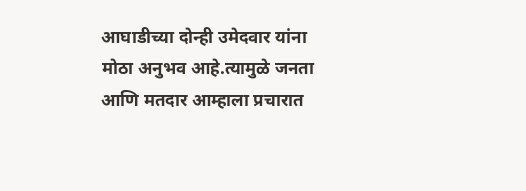आघाडीच्या दोन्ही उमेदवार यांना मोठा अनुभव आहे.त्यामुळे जनता आणि मतदार आम्हाला प्रचारात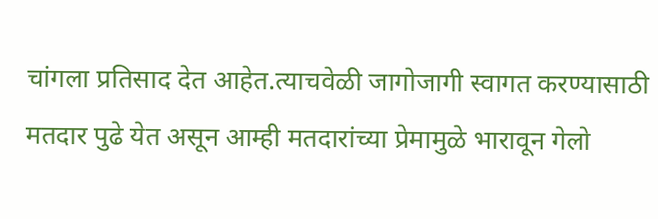चांगला प्रतिसाद देत आहेत.त्याचवेळी जागोजागी स्वागत करण्यासाठी मतदार पुढे येत असून आम्ही मतदारांच्या प्रेमामुळे भारावून गेलो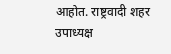आहोत. राष्ट्रवादी शहर उपाध्यक्ष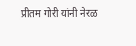प्रीतम गोरी यांनी नेरळ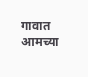गावात आमच्या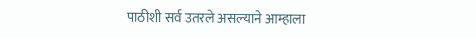पाठीशी सर्व उतरले असल्याने आम्हाला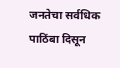जनतेचा सर्वधिक पाठिंबा दिसून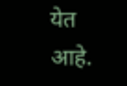येत आहे.